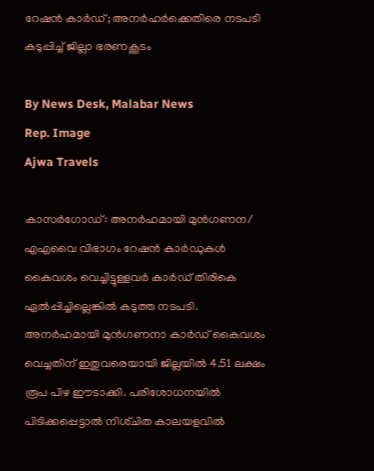റേഷൻ കാർഡ്; അനർഹർക്കെതിരെ നടപടി കടുപ്പിച്ച് ജില്ലാ ഭരണകൂടം

By News Desk, Malabar News
Rep. Image
Ajwa Travels

കാസർഗോഡ്: അനർഹമായി മുൻഗണന/ എഎവൈ വിഭാഗം റേഷൻ കാർഡുകൾ കൈവശം വെച്ചിട്ടുള്ളവർ കാർഡ് തിരികെ ഏൽപ്പിച്ചില്ലെങ്കിൽ കടുത്ത നടപടി. അനർഹമായി മുൻഗണനാ കാർഡ് കൈവശം വെച്ചതിന് ഇതുവരെയായി ജില്ലയിൽ 4.51 ലക്ഷം രൂപ പിഴ ഈടാക്കി. പരിശോധനയിൽ പിടിക്കപ്പെട്ടാൽ നിശ്‌ചിത കാലയളവിൽ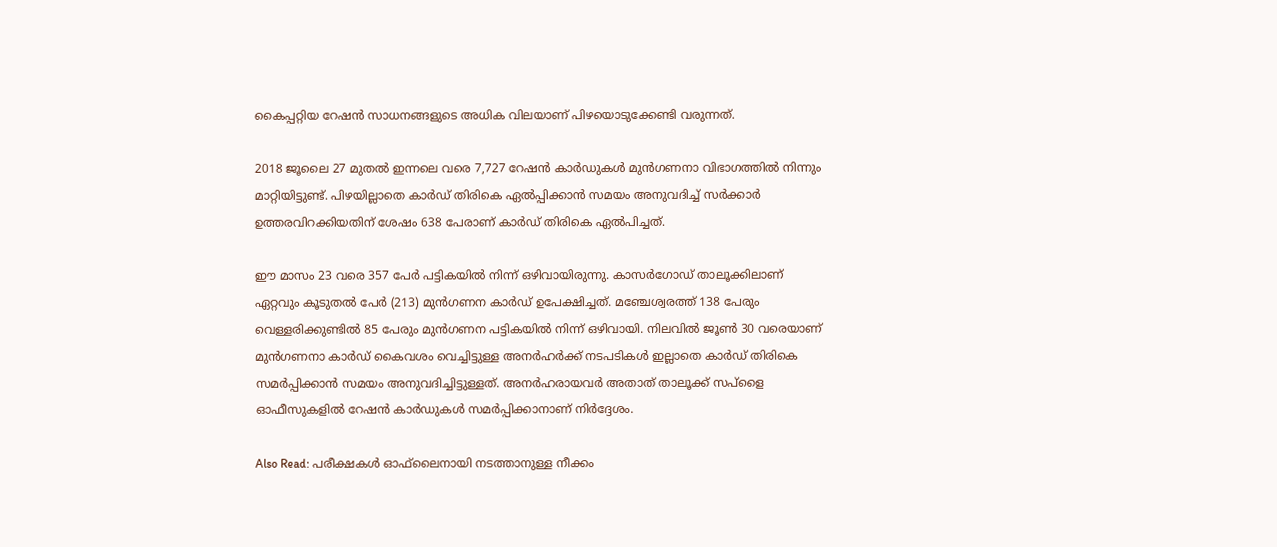കൈപ്പറ്റിയ റേഷൻ സാധനങ്ങളുടെ അധിക വിലയാണ് പിഴയൊടുക്കേണ്ടി വരുന്നത്.

2018 ജൂലൈ 27 മുതൽ ഇന്നലെ വരെ 7,727 റേഷൻ കാർഡുകൾ മുൻഗണനാ വിഭാഗത്തിൽ നിന്നും മാറ്റിയിട്ടുണ്ട്. പിഴയില്ലാതെ കാർഡ് തിരികെ ഏൽപ്പിക്കാൻ സമയം അനുവദിച്ച് സർക്കാർ ഉത്തരവിറക്കിയതിന് ശേഷം 638 പേരാണ് കാർഡ് തിരികെ ഏൽപിച്ചത്.

ഈ മാസം 23 വരെ 357 പേർ പട്ടികയിൽ നിന്ന് ഒഴിവായിരുന്നു. കാസർഗോഡ് താലൂക്കിലാണ് ഏറ്റവും കൂടുതൽ പേർ (213) മുൻഗണന കാർഡ് ഉപേക്ഷിച്ചത്. മഞ്ചേശ്വരത്ത് 138 പേരും വെള്ളരിക്കുണ്ടിൽ 85 പേരും മുൻഗണന പട്ടികയിൽ നിന്ന് ഒഴിവായി. നിലവിൽ ജൂൺ 30 വരെയാണ് മുൻഗണനാ കാർഡ് കൈവശം വെച്ചിട്ടുള്ള അനർഹർക്ക് നടപടികൾ ഇല്ലാതെ കാർഡ് തിരികെ സമർപ്പിക്കാൻ സമയം അനുവദിച്ചിട്ടുള്ളത്. അനർഹരായവർ അതാത് താലൂക്ക് സപ്‌ളൈ ഓഫീസുകളിൽ റേഷൻ കാർഡുകൾ സമർപ്പിക്കാനാണ് നിർദ്ദേശം.

Also Read: പരീക്ഷകൾ ഓഫ്‌ലൈനായി നടത്താനുള്ള നീക്കം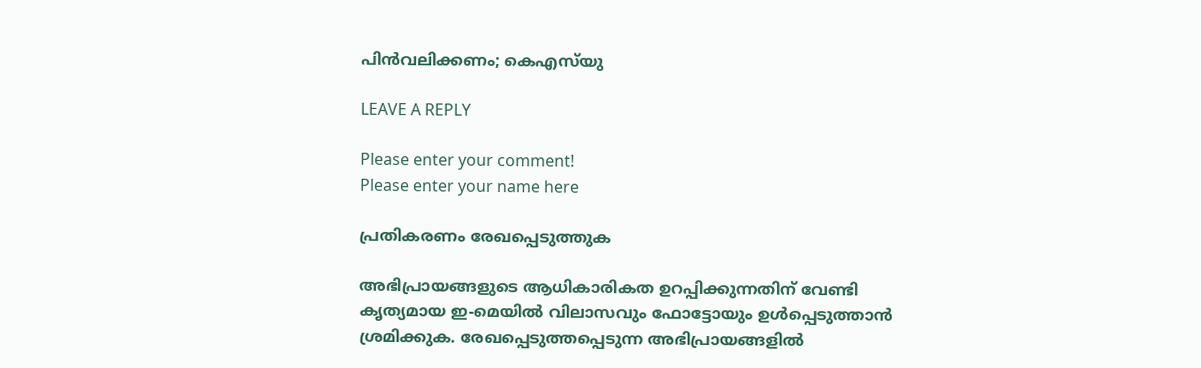പിൻവലിക്കണം; കെഎസ്‌യു

LEAVE A REPLY

Please enter your comment!
Please enter your name here

പ്രതികരണം രേഖപ്പെടുത്തുക

അഭിപ്രായങ്ങളുടെ ആധികാരികത ഉറപ്പിക്കുന്നതിന് വേണ്ടി കൃത്യമായ ഇ-മെയിൽ വിലാസവും ഫോട്ടോയും ഉൾപ്പെടുത്താൻ ശ്രമിക്കുക. രേഖപ്പെടുത്തപ്പെടുന്ന അഭിപ്രായങ്ങളിൽ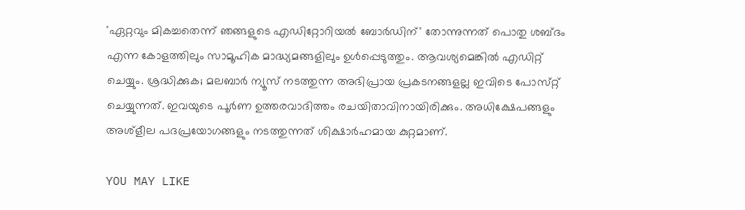'ഏറ്റവും മികച്ചതെന്ന് ഞങ്ങളുടെ എഡിറ്റോറിയൽ ബോർഡിന്' തോന്നുന്നത് പൊതു ശബ്‌ദം എന്ന കോളത്തിലും സാമൂഹിക മാദ്ധ്യമങ്ങളിലും ഉൾപ്പെടുത്തും. ആവശ്യമെങ്കിൽ എഡിറ്റ് ചെയ്യും. ശ്രദ്ധിക്കുക; മലബാർ ന്യൂസ് നടത്തുന്ന അഭിപ്രായ പ്രകടനങ്ങളല്ല ഇവിടെ പോസ്‌റ്റ് ചെയ്യുന്നത്. ഇവയുടെ പൂർണ ഉത്തരവാദിത്തം രചയിതാവിനായിരിക്കും. അധിക്ഷേപങ്ങളും അശ്‌ളീല പദപ്രയോഗങ്ങളും നടത്തുന്നത് ശിക്ഷാർഹമായ കുറ്റമാണ്.

YOU MAY LIKE